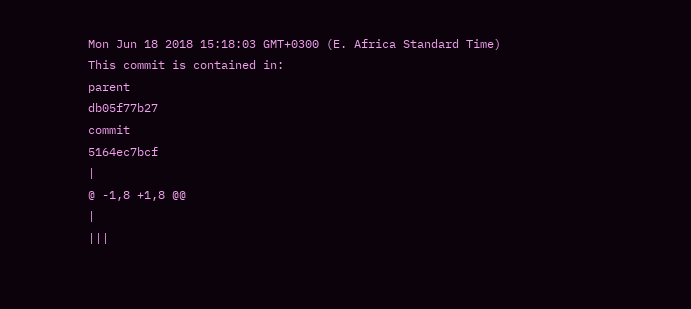Mon Jun 18 2018 15:18:03 GMT+0300 (E. Africa Standard Time)
This commit is contained in:
parent
db05f77b27
commit
5164ec7bcf
|
@ -1,8 +1,8 @@
|
|||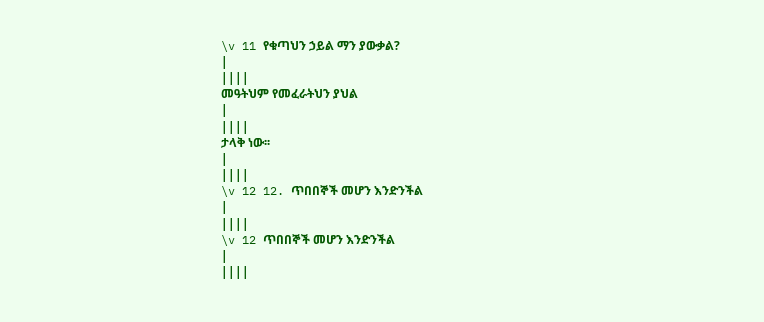\v 11 የቁጣህን ኃይል ማን ያውቃል?
|
||||
መዓትህም የመፈራትህን ያህል
|
||||
ታላቅ ነው፡፡
|
||||
\v 12 12. ጥበበኞች መሆን እንድንችል
|
||||
\v 12 ጥበበኞች መሆን እንድንችል
|
||||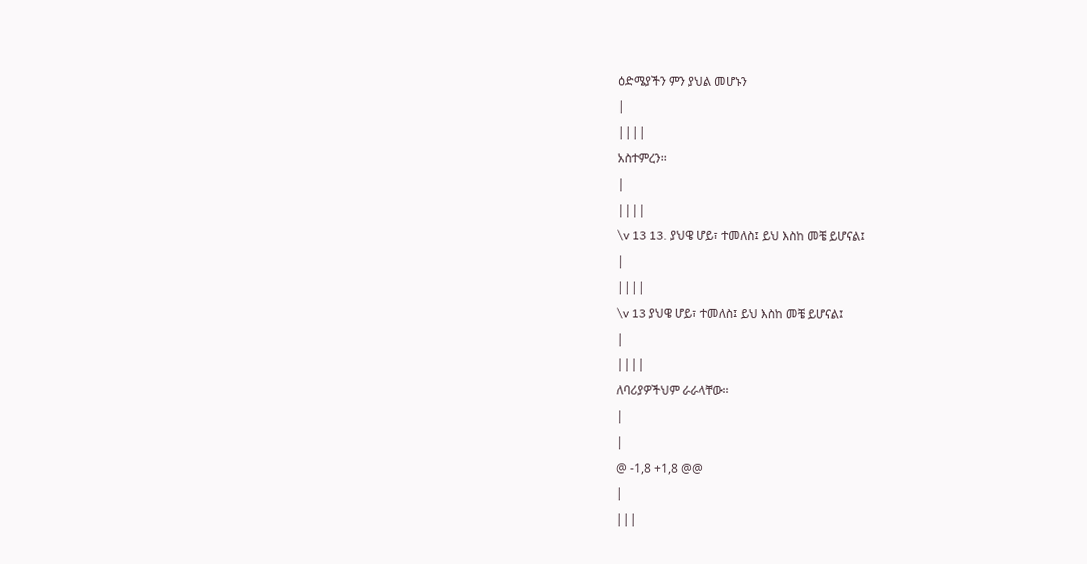ዕድሜያችን ምን ያህል መሆኑን
|
||||
አስተምረን፡፡
|
||||
\v 13 13. ያህዌ ሆይ፣ ተመለስ፤ ይህ እስከ መቼ ይሆናል፤
|
||||
\v 13 ያህዌ ሆይ፣ ተመለስ፤ ይህ እስከ መቼ ይሆናል፤
|
||||
ለባሪያዎችህም ራራላቸው፡፡
|
|
@ -1,8 +1,8 @@
|
|||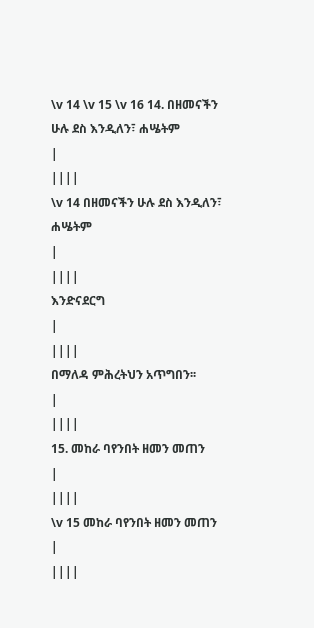\v 14 \v 15 \v 16 14. በዘመናችን ሁሉ ደስ እንዲለን፣ ሐሤትም
|
||||
\v 14 በዘመናችን ሁሉ ደስ እንዲለን፣ ሐሤትም
|
||||
እንድናደርግ
|
||||
በማለዳ ምሕረትህን አጥግበን፡፡
|
||||
15. መከራ ባየንበት ዘመን መጠን
|
||||
\v 15 መከራ ባየንበት ዘመን መጠን
|
||||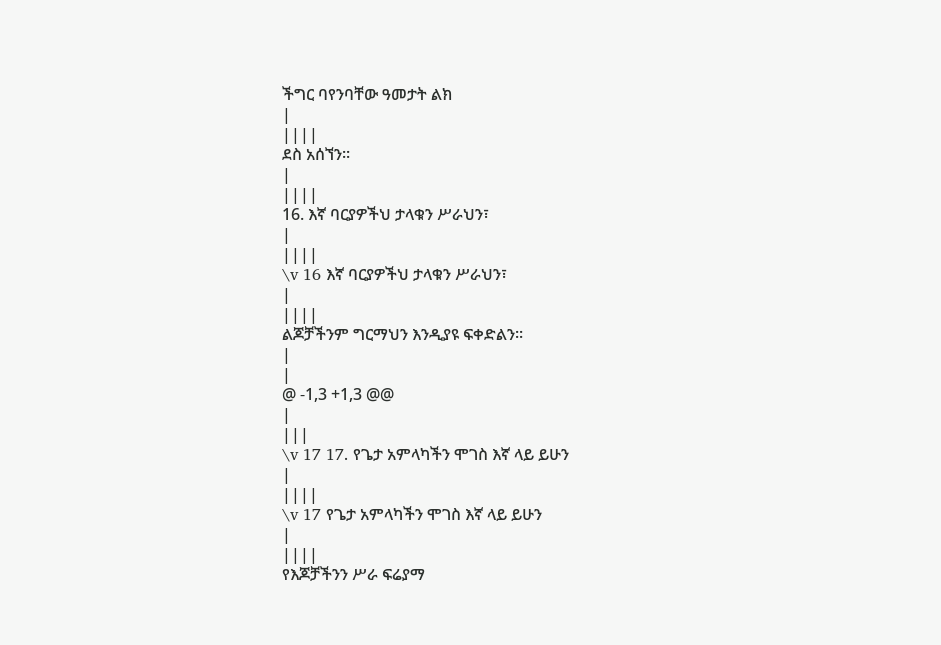ችግር ባየንባቸው ዓመታት ልክ
|
||||
ደስ አሰኘን፡፡
|
||||
16. እኛ ባርያዎችህ ታላቁን ሥራህን፣
|
||||
\v 16 እኛ ባርያዎችህ ታላቁን ሥራህን፣
|
||||
ልጆቻችንም ግርማህን እንዲያዩ ፍቀድልን፡፡
|
|
@ -1,3 +1,3 @@
|
|||
\v 17 17. የጌታ አምላካችን ሞገስ እኛ ላይ ይሁን
|
||||
\v 17 የጌታ አምላካችን ሞገስ እኛ ላይ ይሁን
|
||||
የእጆቻችንን ሥራ ፍሬያማ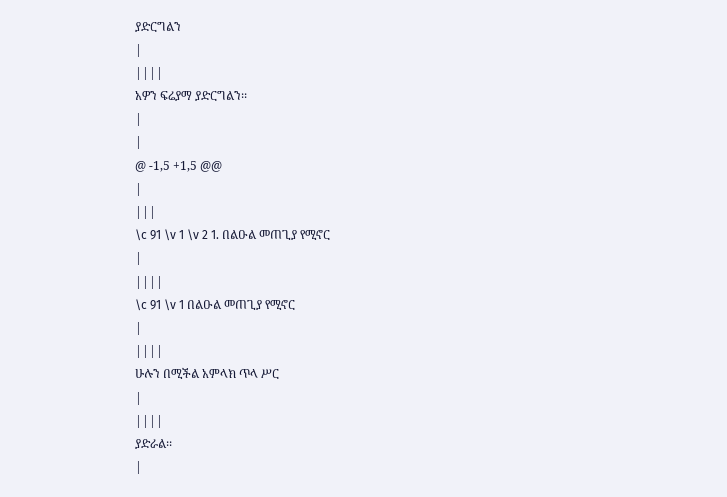ያድርግልን
|
||||
አዎን ፍሬያማ ያድርግልን፡፡
|
|
@ -1,5 +1,5 @@
|
|||
\c 91 \v 1 \v 2 1. በልዑል መጠጊያ የሚኖር
|
||||
\c 91 \v 1 በልዑል መጠጊያ የሚኖር
|
||||
ሁሉን በሚችል አምላክ ጥላ ሥር
|
||||
ያድራል፡፡
|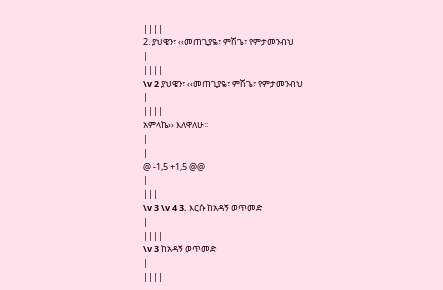||||
2. ያህዌን፣ ‹‹መጠጊያዬ፣ ምሽጌ፣ የምታመንብህ
|
||||
\v 2 ያህዌን፣ ‹‹መጠጊያዬ፣ ምሽጌ፣ የምታመንብህ
|
||||
አምላኬ›› እለዋለሁ፡፡
|
|
@ -1,5 +1,5 @@
|
|||
\v 3 \v 4 3. እርሱ ከአዳኝ ወጥመድ
|
||||
\v 3 ከአዳኝ ወጥመድ
|
||||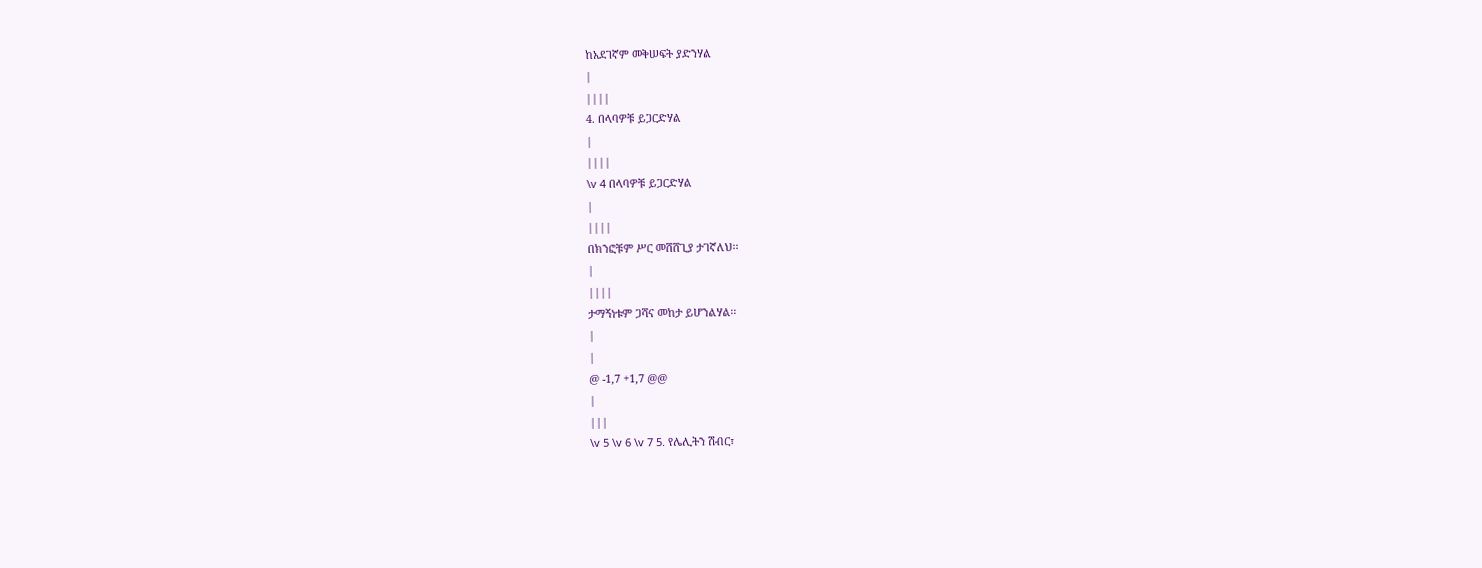ከአደገኛም መቅሠፍት ያድንሃል
|
||||
4. በላባዎቹ ይጋርድሃል
|
||||
\v 4 በላባዎቹ ይጋርድሃል
|
||||
በክንፎቹም ሥር መሸሸጊያ ታገኛለህ፡፡
|
||||
ታማኝነቱም ጋሻና መከታ ይሆንልሃል፡፡
|
|
@ -1,7 +1,7 @@
|
|||
\v 5 \v 6 \v 7 5. የሌሊትን ሽብር፣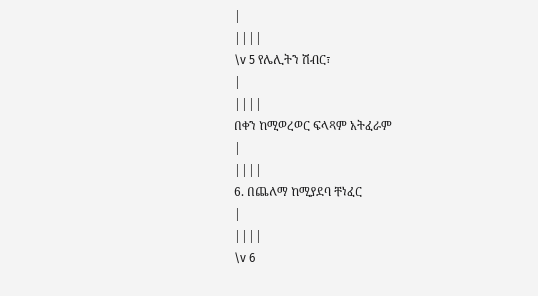|
||||
\v 5 የሌሊትን ሽብር፣
|
||||
በቀን ከሚወረወር ፍላጻም አትፈራም
|
||||
6. በጨለማ ከሚያደባ ቸነፈር
|
||||
\v 6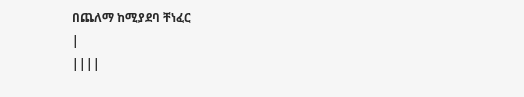በጨለማ ከሚያደባ ቸነፈር
|
||||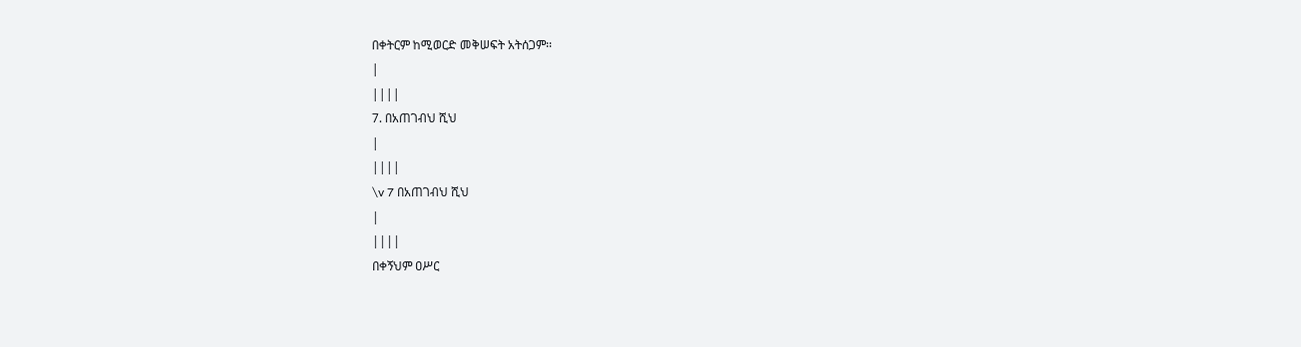በቀትርም ከሚወርድ መቅሠፍት አትሰጋም፡፡
|
||||
7. በአጠገብህ ሺህ
|
||||
\v 7 በአጠገብህ ሺህ
|
||||
በቀኝህም ዐሥር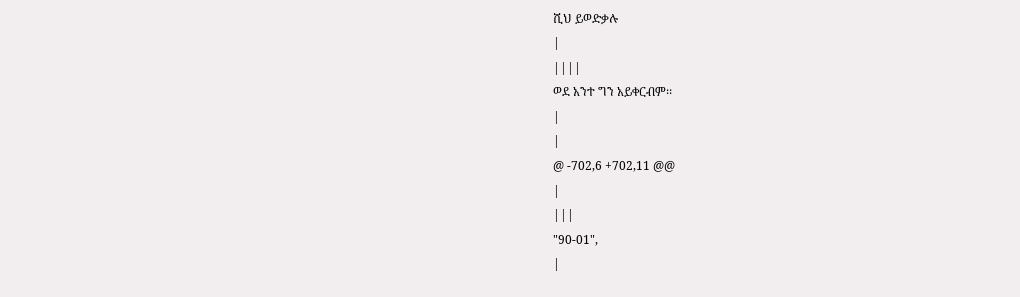ሺህ ይወድቃሉ
|
||||
ወደ አንተ ግን አይቀርብም፡፡
|
|
@ -702,6 +702,11 @@
|
|||
"90-01",
|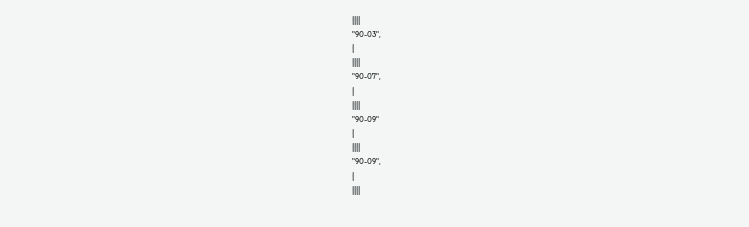||||
"90-03",
|
||||
"90-07",
|
||||
"90-09"
|
||||
"90-09",
|
||||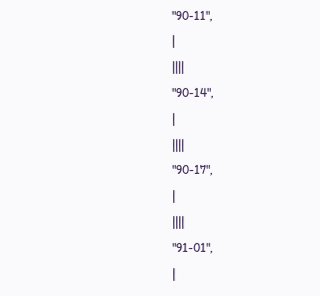"90-11",
|
||||
"90-14",
|
||||
"90-17",
|
||||
"91-01",
|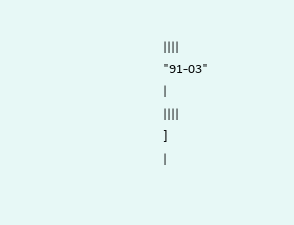||||
"91-03"
|
||||
]
|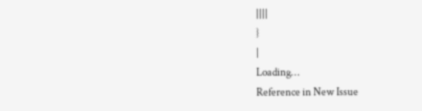||||
}
|
Loading…
Reference in New Issue